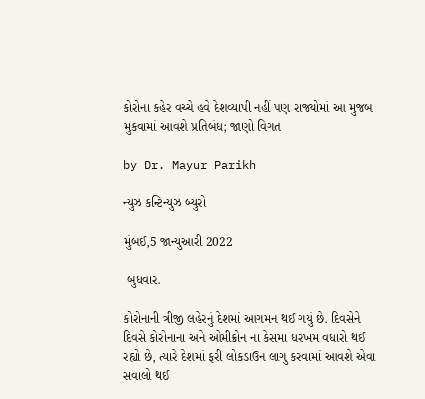કોરોના કહેર વચ્ચે હવે દેશવ્યાપી નહીં પણ રાજ્યોમાં આ મુજબ મુકવામાં આવશે પ્રતિબંધ; જાણો વિગત

by Dr. Mayur Parikh

ન્યુઝ કન્ટિન્યુઝ બ્યુરો

મુંબઈ,5 જાન્યુઆરી 2022

 બુધવાર.

કોરોનાની ત્રીજી લહેરનું દેશમાં આગમન થઈ ગયું છે. દિવસેને દિવસે કોરોનાના અને ઓમીક્રોન ના કેસમા ધરખમ વધારો થઈ રહ્યો છે, ત્યારે દેશમાં ફરી લોકડાઉન લાગુ કરવામાં આવશે એવા સવાલો થઈ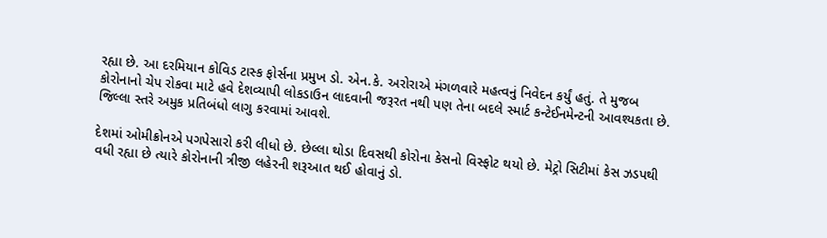રહ્યા છે. આ દરમિયાન કોવિડ ટાસ્ક ફોર્સના પ્રમુખ ડો. એન.કે. અરોરાએ મંગળવારે મહત્વનું નિવેદન કર્યું હતું. તે મુજબ કોરોનાનો ચેપ રોકવા માટે હવે દેશવ્યાપી લોકડાઉન લાદવાની જરૂરત નથી પણ તેના બદલે સ્માર્ટ કન્ટેઈનમેન્ટની આવશ્યકતા છે. જિલ્લા સ્તરે અમુક પ્રતિબંધો લાગુ કરવામાં આવશે.

દેશમાં ઓમીક્રોનએ પગપેસારો કરી લીધો છે. છેલ્લા થોડા દિવસથી કોરોના કેસનો વિસ્ફોટ થયો છે. મેટ્રો સિટીમાં કેસ ઝડપથી વધી રહ્યા છે ત્યારે કોરોનાની ત્રીજી લહેરની શરૂઆત થઈ હોવાનું ડો.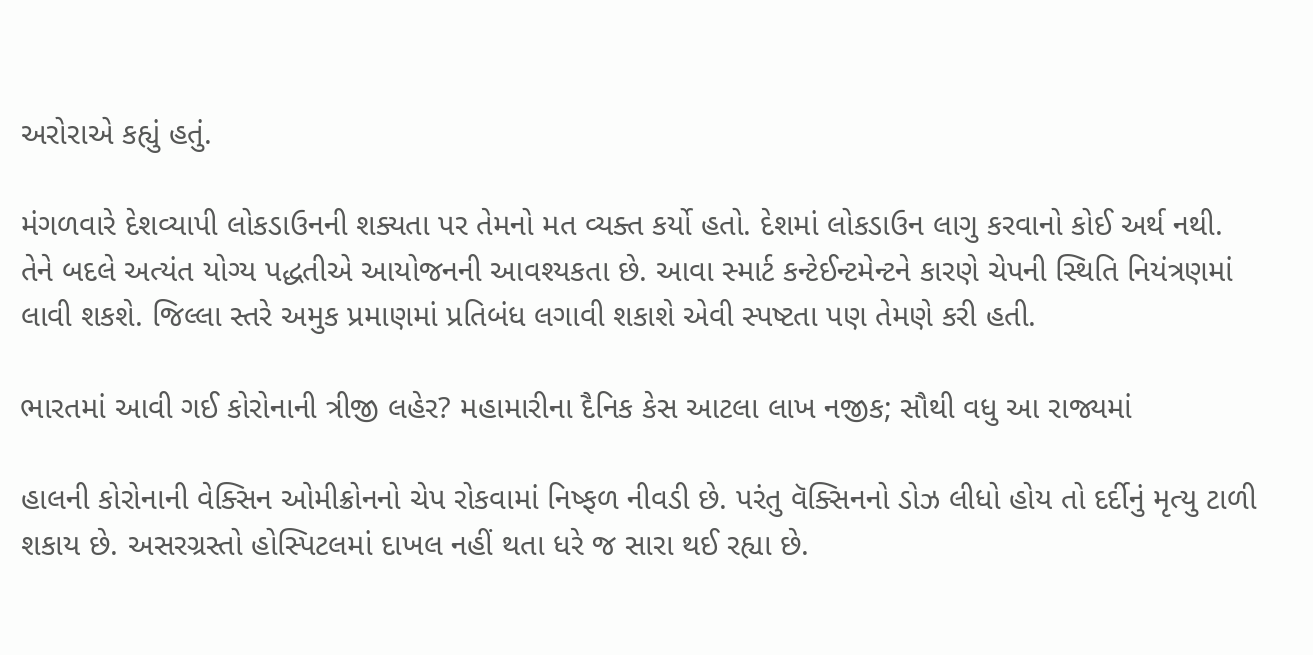અરોરાએ કહ્યું હતું.

મંગળવારે દેશવ્યાપી લોકડાઉનની શક્યતા પર તેમનો મત વ્યક્ત કર્યો હતો. દેશમાં લોકડાઉન લાગુ કરવાનો કોઈ અર્થ નથી. તેને બદલે અત્યંત યોગ્ય પદ્ધતીએ આયોજનની આવશ્યકતા છે. આવા સ્માર્ટ કન્ટેઈન્ટમેન્ટને કારણે ચેપની સ્થિતિ નિયંત્રણમાં લાવી શકશે. જિલ્લા સ્તરે અમુક પ્રમાણમાં પ્રતિબંધ લગાવી શકાશે એવી સ્પષ્ટતા પણ તેમણે કરી હતી.

ભારતમાં આવી ગઈ કોરોનાની ત્રીજી લહેર? મહામારીના દૈનિક કેસ આટલા લાખ નજીક; સૌથી વધુ આ રાજ્યમાં

હાલની કોરોનાની વેક્સિન ઓમીક્રોનનો ચેપ રોકવામાં નિષ્ફળ નીવડી છે. પરંતુ વૅક્સિનનો ડોઝ લીધો હોય તો દર્દીનું મૃત્યુ ટાળી  શકાય છે. અસરગ્રસ્તો હોસ્પિટલમાં દાખલ નહીં થતા ધરે જ સારા થઈ રહ્યા છે.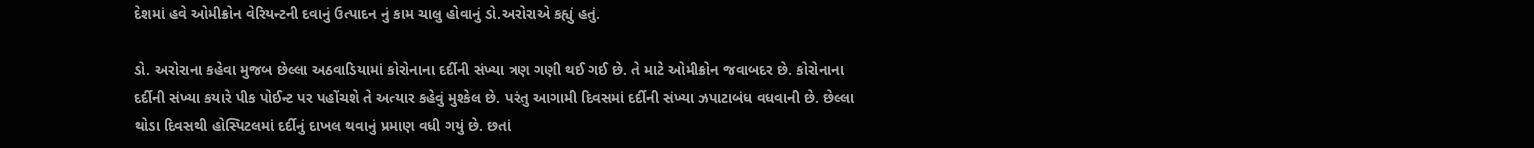દેશમાં હવે ઓમીક્રોન વેરિયન્ટની દવાનું ઉત્પાદન નું કામ ચાલુ હોવાનું ડો.અરોરાએ કહ્યું હતું.

ડો. અરોરાના કહેવા મુજબ છેલ્લા અઠવાડિયામાં કોરોનાના દર્દીની સંખ્યા ત્રણ ગણી થઈ ગઈ છે. તે માટે ઓમીક્રોન જવાબદર છે. કોરોનાના દર્દીની સંખ્યા કયારે પીક પોઈન્ટ પર પહોંચશે તે અત્યાર કહેવું મુશ્કેલ છે. પરંતુ આગામી દિવસમાં દર્દીની સંખ્યા ઝપાટાબંધ વધવાની છે. છેલ્લા થોડા દિવસથી હોસ્પિટલમાં દર્દીનું દાખલ થવાનું પ્રમાણ વધી ગયું છે. છતાં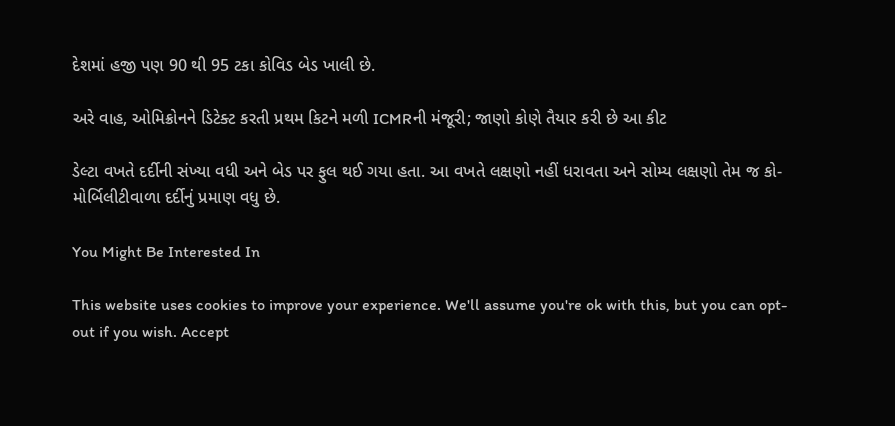દેશમાં હજી પણ 90 થી 95 ટકા કોવિડ બેડ ખાલી છે.

અરે વાહ, ઓમિક્રોનને ડિટેક્ટ કરતી પ્રથમ કિટને મળી ICMRની મંજૂરી; જાણો કોણે તૈયાર કરી છે આ કીટ

ડેલ્ટા વખતે દર્દીની સંખ્યા વધી અને બેડ પર ફુલ થઈ ગયા હતા. આ વખતે લક્ષણો નહીં ધરાવતા અને સોમ્ય લક્ષણો તેમ જ કો-મોર્બિલીટીવાળા દર્દીનું પ્રમાણ વધુ છે.

You Might Be Interested In

This website uses cookies to improve your experience. We'll assume you're ok with this, but you can opt-out if you wish. Accept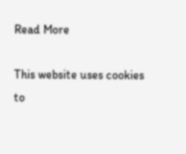Read More

This website uses cookies to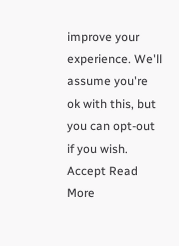improve your experience. We'll assume you're ok with this, but you can opt-out if you wish. Accept Read More